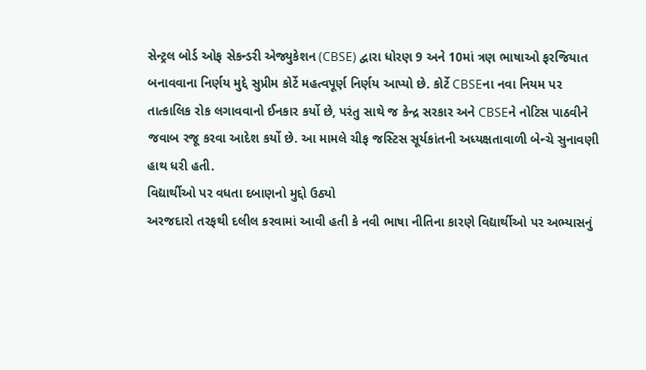સેન્ટ્રલ બોર્ડ ઓફ સેકન્ડરી એજ્યુકેશન (CBSE) દ્વારા ધોરણ 9 અને 10માં ત્રણ ભાષાઓ ફરજિયાત બનાવવાના નિર્ણય મુદ્દે સુપ્રીમ કોર્ટે મહત્વપૂર્ણ નિર્ણય આપ્યો છે. કોર્ટે CBSEના નવા નિયમ પર તાત્કાલિક રોક લગાવવાનો ઈનકાર કર્યો છે, પરંતુ સાથે જ કેન્દ્ર સરકાર અને CBSEને નોટિસ પાઠવીને જવાબ રજૂ કરવા આદેશ કર્યો છે. આ મામલે ચીફ જસ્ટિસ સૂર્યકાંતની અધ્યક્ષતાવાળી બેન્ચે સુનાવણી હાથ ધરી હતી.
વિદ્યાર્થીઓ પર વધતા દબાણનો મુદ્દો ઉઠ્યો
અરજદારો તરફથી દલીલ કરવામાં આવી હતી કે નવી ભાષા નીતિના કારણે વિદ્યાર્થીઓ પર અભ્યાસનું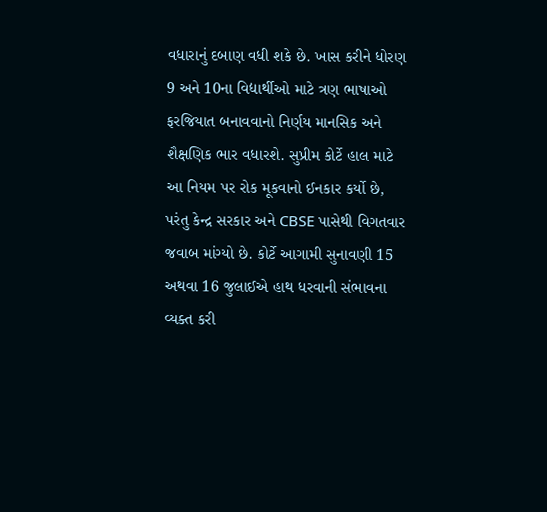વધારાનું દબાણ વધી શકે છે. ખાસ કરીને ધોરણ 9 અને 10ના વિદ્યાર્થીઓ માટે ત્રણ ભાષાઓ ફરજિયાત બનાવવાનો નિર્ણય માનસિક અને શૈક્ષણિક ભાર વધારશે. સુપ્રીમ કોર્ટે હાલ માટે આ નિયમ પર રોક મૂકવાનો ઈનકાર કર્યો છે, પરંતુ કેન્દ્ર સરકાર અને CBSE પાસેથી વિગતવાર જવાબ માંગ્યો છે. કોર્ટે આગામી સુનાવણી 15 અથવા 16 જુલાઈએ હાથ ધરવાની સંભાવના વ્યક્ત કરી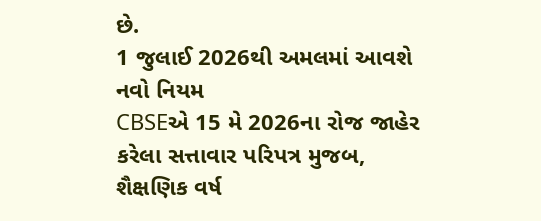છે.
1 જુલાઈ 2026થી અમલમાં આવશે નવો નિયમ
CBSEએ 15 મે 2026ના રોજ જાહેર કરેલા સત્તાવાર પરિપત્ર મુજબ, શૈક્ષણિક વર્ષ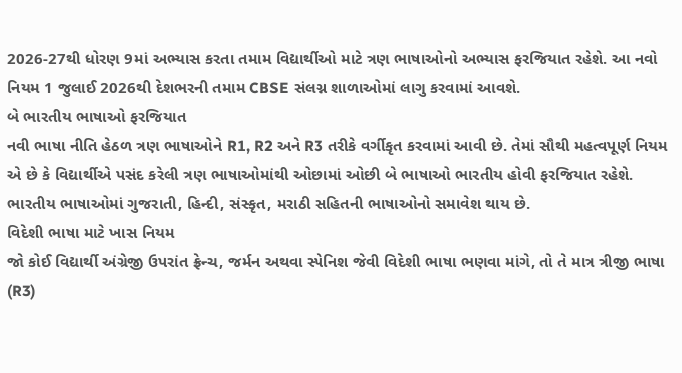2026-27થી ધોરણ 9માં અભ્યાસ કરતા તમામ વિદ્યાર્થીઓ માટે ત્રણ ભાષાઓનો અભ્યાસ ફરજિયાત રહેશે. આ નવો નિયમ 1 જુલાઈ 2026થી દેશભરની તમામ CBSE સંલગ્ન શાળાઓમાં લાગુ કરવામાં આવશે.
બે ભારતીય ભાષાઓ ફરજિયાત
નવી ભાષા નીતિ હેઠળ ત્રણ ભાષાઓને R1, R2 અને R3 તરીકે વર્ગીકૃત કરવામાં આવી છે. તેમાં સૌથી મહત્વપૂર્ણ નિયમ એ છે કે વિદ્યાર્થીએ પસંદ કરેલી ત્રણ ભાષાઓમાંથી ઓછામાં ઓછી બે ભાષાઓ ભારતીય હોવી ફરજિયાત રહેશે. ભારતીય ભાષાઓમાં ગુજરાતી, હિન્દી, સંસ્કૃત, મરાઠી સહિતની ભાષાઓનો સમાવેશ થાય છે.
વિદેશી ભાષા માટે ખાસ નિયમ
જો કોઈ વિદ્યાર્થી અંગ્રેજી ઉપરાંત ફ્રેન્ચ, જર્મન અથવા સ્પેનિશ જેવી વિદેશી ભાષા ભણવા માંગે, તો તે માત્ર ત્રીજી ભાષા (R3)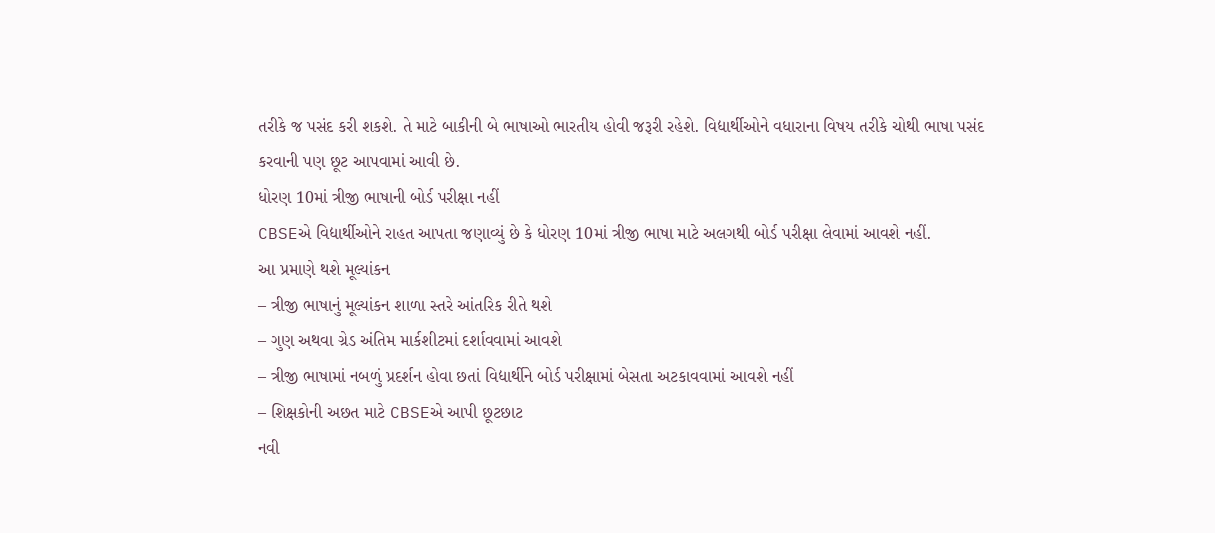તરીકે જ પસંદ કરી શકશે. તે માટે બાકીની બે ભાષાઓ ભારતીય હોવી જરૂરી રહેશે. વિદ્યાર્થીઓને વધારાના વિષય તરીકે ચોથી ભાષા પસંદ કરવાની પણ છૂટ આપવામાં આવી છે.
ધોરણ 10માં ત્રીજી ભાષાની બોર્ડ પરીક્ષા નહીં
CBSEએ વિદ્યાર્થીઓને રાહત આપતા જણાવ્યું છે કે ધોરણ 10માં ત્રીજી ભાષા માટે અલગથી બોર્ડ પરીક્ષા લેવામાં આવશે નહીં.
આ પ્રમાણે થશે મૂલ્યાંકન
– ત્રીજી ભાષાનું મૂલ્યાંકન શાળા સ્તરે આંતરિક રીતે થશે
– ગુણ અથવા ગ્રેડ અંતિમ માર્કશીટમાં દર્શાવવામાં આવશે
– ત્રીજી ભાષામાં નબળું પ્રદર્શન હોવા છતાં વિદ્યાર્થીને બોર્ડ પરીક્ષામાં બેસતા અટકાવવામાં આવશે નહીં
– શિક્ષકોની અછત માટે CBSEએ આપી છૂટછાટ
નવી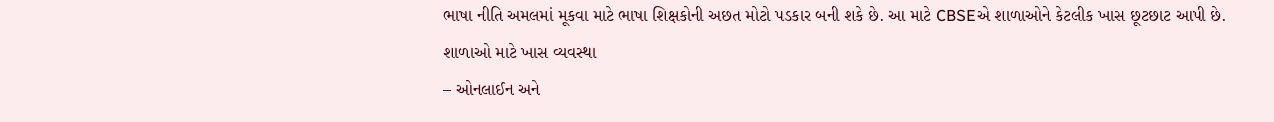ભાષા નીતિ અમલમાં મૂકવા માટે ભાષા શિક્ષકોની અછત મોટો પડકાર બની શકે છે. આ માટે CBSEએ શાળાઓને કેટલીક ખાસ છૂટછાટ આપી છે.
શાળાઓ માટે ખાસ વ્યવસ્થા
– ઓનલાઈન અને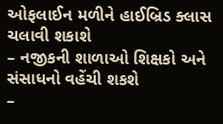ઓફલાઈન મળીને હાઈબ્રિડ ક્લાસ ચલાવી શકાશે
– નજીકની શાળાઓ શિક્ષકો અને સંસાધનો વહેંચી શકશે
–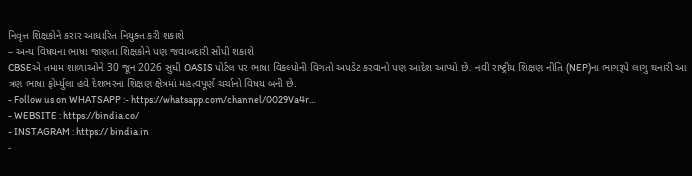નિવૃત્ત શિક્ષકોને કરાર આધારિત નિયુક્ત કરી શકાશે
– અન્ય વિષયના ભાષા જાણતા શિક્ષકોને પણ જવાબદારી સોંપી શકાશે
CBSEએ તમામ શાળાઓને 30 જૂન 2026 સુધી OASIS પોર્ટલ પર ભાષા વિકલ્પોની વિગતો અપડેટ કરવાનો પણ આદેશ આપ્યો છે. નવી રાષ્ટ્રીય શિક્ષણ નીતિ (NEP)ના ભાગરૂપે લાગુ થનારી આ ત્રણ ભાષા ફોર્મ્યુલા હવે દેશભરના શિક્ષણ ક્ષેત્રમાં મહત્વપૂર્ણ ચર્ચાનો વિષય બની છે.
- Follow us on WHATSAPP :- https://whatsapp.com/channel/0029Va4r…
- WEBSITE : https://bindia.co/
- INSTAGRAM : https:// bindia.in
-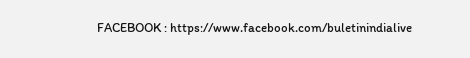FACEBOOK : https://www.facebook.com/buletinindialive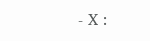- X :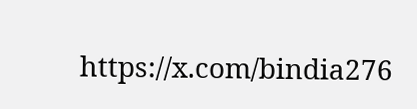https://x.com/bindia276